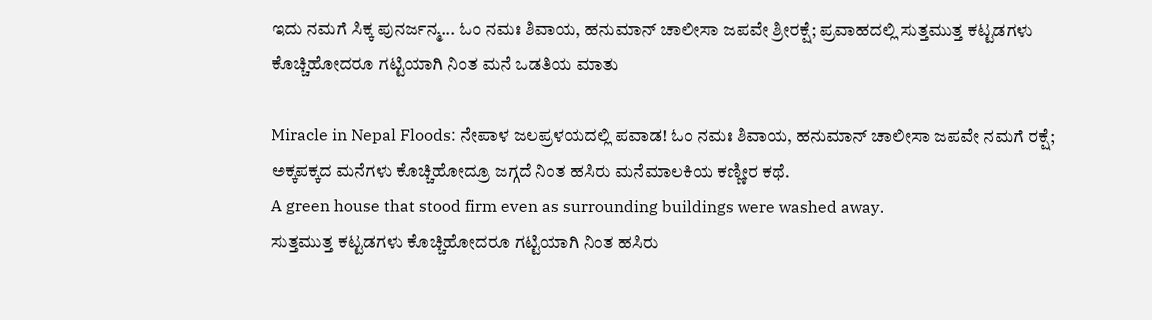ಇದು ನಮಗೆ ಸಿಕ್ಕ ಪುನರ್ಜನ್ಮ... ಓಂ ನಮಃ ಶಿವಾಯ, ಹನುಮಾನ್ ಚಾಲೀಸಾ ಜಪವೇ ಶ್ರೀರಕ್ಷೆ; ಪ್ರವಾಹದಲ್ಲಿ ಸುತ್ತಮುತ್ತ ಕಟ್ಟಡಗಳು ಕೊಚ್ಚಿಹೋದರೂ ಗಟ್ಟಿಯಾಗಿ ನಿಂತ ಮನೆ ಒಡತಿಯ ಮಾತು

Miracle in Nepal Floods: ನೇಪಾಳ ಜಲಪ್ರಳಯದಲ್ಲಿ ಪವಾಡ! ಓಂ ನಮಃ ಶಿವಾಯ, ಹನುಮಾನ್ ಚಾಲೀಸಾ ಜಪವೇ ನಮಗೆ ರಕ್ಷೆ; ಅಕ್ಕಪಕ್ಕದ ಮನೆಗಳು ಕೊಚ್ಚಿಹೋದ್ರೂ ಜಗ್ಗದೆ ನಿಂತ ಹಸಿರು ಮನೆಮಾಲಕಿಯ ಕಣ್ಣೀರ ಕಥೆ.
A green house that stood firm even as surrounding buildings were washed away.
ಸುತ್ತಮುತ್ತ ಕಟ್ಟಡಗಳು ಕೊಚ್ಚಿಹೋದರೂ ಗಟ್ಟಿಯಾಗಿ ನಿಂತ ಹಸಿರು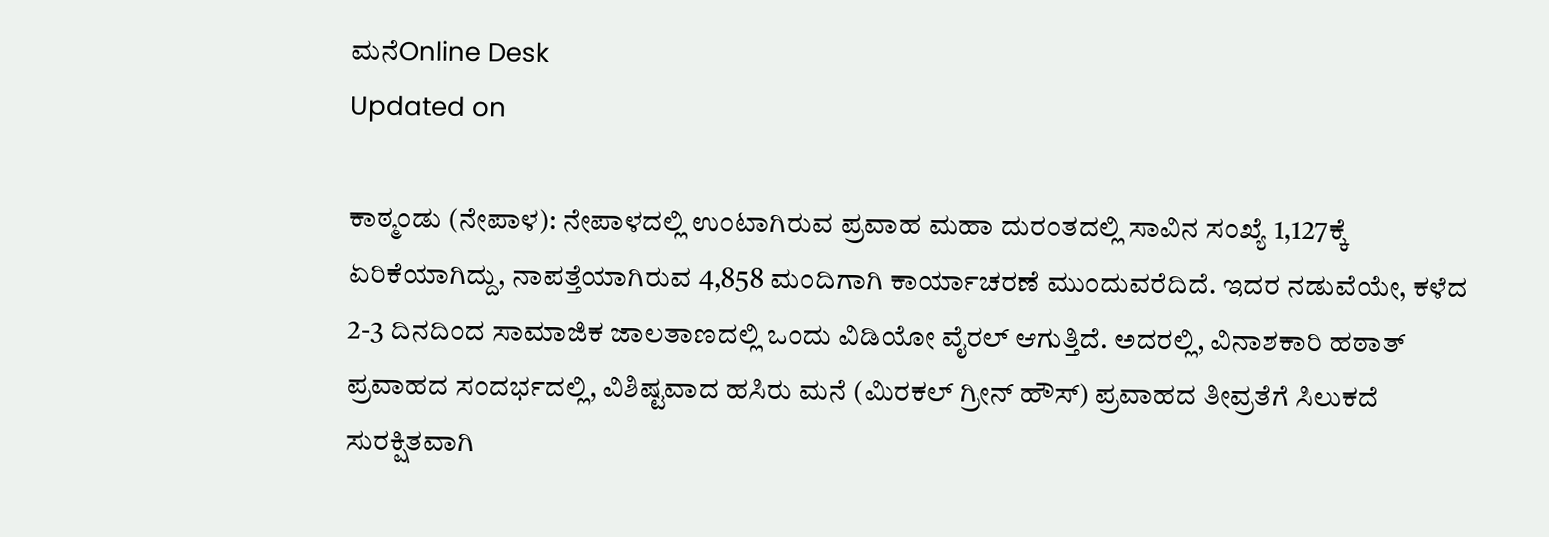ಮನೆOnline Desk
Updated on

ಕಾಠ್ಮಂಡು (ನೇಪಾಳ): ನೇಪಾಳದಲ್ಲಿ ಉಂಟಾಗಿರುವ ಪ್ರವಾಹ ಮಹಾ ದುರಂತದಲ್ಲಿ ಸಾವಿನ ಸಂಖ್ಯೆ 1,127ಕ್ಕೆ ಏರಿಕೆಯಾಗಿದ್ದು, ನಾಪತ್ತೆಯಾಗಿರುವ 4,858 ಮಂದಿಗಾಗಿ ಕಾರ್ಯಾಚರಣೆ ಮುಂದುವರೆದಿದೆ. ಇದರ ನಡುವೆಯೇ, ಕಳೆದ 2-3 ದಿನದಿಂದ ಸಾಮಾಜಿಕ ಜಾಲತಾಣದಲ್ಲಿ ಒಂದು ವಿಡಿಯೋ ವೈರಲ್ ಆಗುತ್ತಿದೆ. ಅದರಲ್ಲಿ, ವಿನಾಶಕಾರಿ ಹಠಾತ್ ಪ್ರವಾಹದ ಸಂದರ್ಭದಲ್ಲಿ, ವಿಶಿಷ್ಟವಾದ ಹಸಿರು ಮನೆ (ಮಿರಕಲ್ ಗ್ರೀನ್ ಹೌಸ್) ಪ್ರವಾಹದ ತೀವ್ರತೆಗೆ ಸಿಲುಕದೆ ಸುರಕ್ಷಿತವಾಗಿ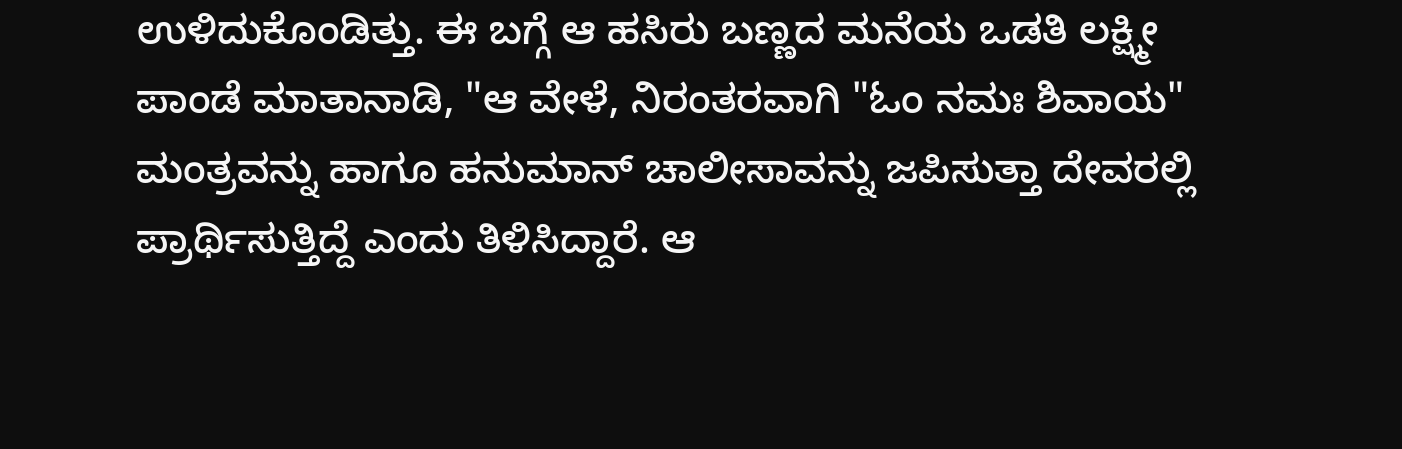ಉಳಿದುಕೊಂಡಿತ್ತು. ಈ ಬಗ್ಗೆ ಆ ಹಸಿರು ಬಣ್ಣದ ಮನೆಯ ಒಡತಿ ಲಕ್ಷ್ಮೀ ಪಾಂಡೆ ಮಾತಾನಾಡಿ, "ಆ ವೇಳೆ, ನಿರಂತರವಾಗಿ "ಓಂ ನಮಃ ಶಿವಾಯ" ಮಂತ್ರವನ್ನು ಹಾಗೂ ಹನುಮಾನ್ ಚಾಲೀಸಾವನ್ನು ಜಪಿಸುತ್ತಾ ದೇವರಲ್ಲಿ ಪ್ರಾರ್ಥಿಸುತ್ತಿದ್ದೆ ಎಂದು ತಿಳಿಸಿದ್ದಾರೆ. ಆ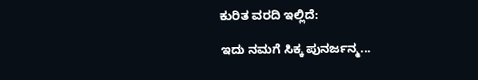ಕುರಿತ ವರದಿ ಇಲ್ಲಿದೆ:

ಇದು ನಮಗೆ ಸಿಕ್ಕ ಪುನರ್ಜನ್ಮ...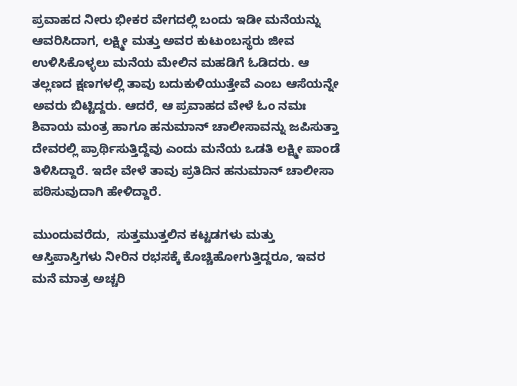ಪ್ರವಾಹದ ನೀರು ಭೀಕರ ವೇಗದಲ್ಲಿ ಬಂದು ಇಡೀ ಮನೆಯನ್ನು ಆವರಿಸಿದಾಗ, ಲಕ್ಷ್ಮೀ ಮತ್ತು ಅವರ ಕುಟುಂಬಸ್ಥರು ಜೀವ ಉಳಿಸಿಕೊಳ್ಳಲು ಮನೆಯ ಮೇಲಿನ ಮಹಡಿಗೆ ಓಡಿದರು. ಆ ತಲ್ಲಣದ ಕ್ಷಣಗಳಲ್ಲಿ ತಾವು ಬದುಕುಳಿಯುತ್ತೇವೆ ಎಂಬ ಆಸೆಯನ್ನೇ ಅವರು ಬಿಟ್ಟಿದ್ದರು. ಆದರೆ, ಆ ಪ್ರವಾಹದ ವೇಳೆ ಓಂ ನಮಃ ಶಿವಾಯ ಮಂತ್ರ ಹಾಗೂ ಹನುಮಾನ್ ಚಾಲೀಸಾವನ್ನು ಜಪಿಸುತ್ತಾ ದೇವರಲ್ಲಿ ಪ್ರಾರ್ಥಿಸುತ್ತಿದ್ದೆವು ಎಂದು ಮನೆಯ ಒಡತಿ ಲಕ್ಷ್ಮೀ ಪಾಂಡೆ ತಿಳಿಸಿದ್ದಾರೆ. ಇದೇ ವೇಳೆ ತಾವು ಪ್ರತಿದಿನ ಹನುಮಾನ್ ಚಾಲೀಸಾ ಪಠಿಸುವುದಾಗಿ ಹೇಳಿದ್ದಾರೆ.

ಮುಂದುವರೆದು,  ಸುತ್ತಮುತ್ತಲಿನ ಕಟ್ಟಡಗಳು ಮತ್ತು ಆಸ್ತಿಪಾಸ್ತಿಗಳು ನೀರಿನ ರಭಸಕ್ಕೆ ಕೊಚ್ಚಿಹೋಗುತ್ತಿದ್ದರೂ, ಇವರ ಮನೆ ಮಾತ್ರ ಅಚ್ಚರಿ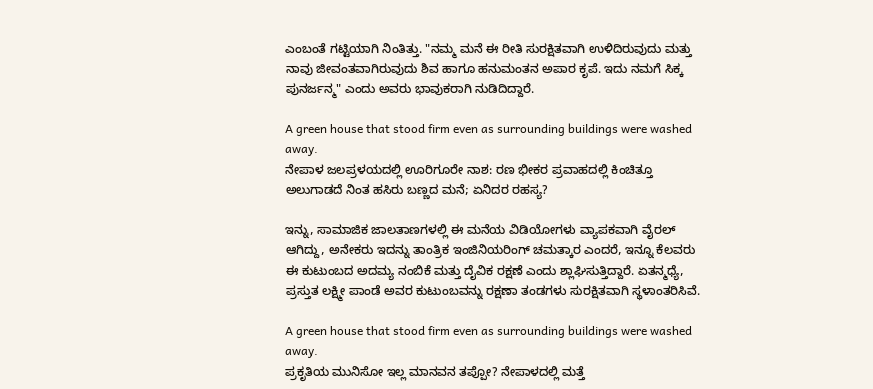ಎಂಬಂತೆ ಗಟ್ಟಿಯಾಗಿ ನಿಂತಿತ್ತು. "ನಮ್ಮ ಮನೆ ಈ ರೀತಿ ಸುರಕ್ಷಿತವಾಗಿ ಉಳಿದಿರುವುದು ಮತ್ತು ನಾವು ಜೀವಂತವಾಗಿರುವುದು ಶಿವ ಹಾಗೂ ಹನುಮಂತನ ಅಪಾರ ಕೃಪೆ. ಇದು ನಮಗೆ ಸಿಕ್ಕ ಪುನರ್ಜನ್ಮ" ಎಂದು ಅವರು ಭಾವುಕರಾಗಿ ನುಡಿದಿದ್ದಾರೆ.

A green house that stood firm even as surrounding buildings were washed away.
ನೇಪಾಳ ಜಲಪ್ರಳಯದಲ್ಲಿ ಊರಿಗೂರೇ ನಾಶ: ರಣ ಭೀಕರ ಪ್ರವಾಹದಲ್ಲಿ ಕಿಂಚಿತ್ತೂ ಅಲುಗಾಡದೆ ನಿಂತ ಹಸಿರು ಬಣ್ಣದ ಮನೆ; ಏನಿದರ ರಹಸ್ಯ?

ಇನ್ನು, ಸಾಮಾಜಿಕ ಜಾಲತಾಣಗಳಲ್ಲಿ ಈ ಮನೆಯ ವಿಡಿಯೋಗಳು ವ್ಯಾಪಕವಾಗಿ ವೈರಲ್ ಆಗಿದ್ದು, ಅನೇಕರು ಇದನ್ನು ತಾಂತ್ರಿಕ ಇಂಜಿನಿಯರಿಂಗ್ ಚಮತ್ಕಾರ ಎಂದರೆ, ಇನ್ನೂ ಕೆಲವರು ಈ ಕುಟುಂಬದ ಅದಮ್ಯ ನಂಬಿಕೆ ಮತ್ತು ದೈವಿಕ ರಕ್ಷಣೆ ಎಂದು ಶ್ಲಾಘಿಸುತ್ತಿದ್ದಾರೆ. ಏತನ್ಮಧ್ಯೆ, ಪ್ರಸ್ತುತ ಲಕ್ಷ್ಮೀ ಪಾಂಡೆ ಅವರ ಕುಟುಂಬವನ್ನು ರಕ್ಷಣಾ ತಂಡಗಳು ಸುರಕ್ಷಿತವಾಗಿ ಸ್ಥಳಾಂತರಿಸಿವೆ.

A green house that stood firm even as surrounding buildings were washed away.
ಪ್ರಕೃತಿಯ ಮುನಿಸೋ ಇಲ್ಲ ಮಾನವನ ತಪ್ಪೋ? ನೇಪಾಳದಲ್ಲಿ ಮತ್ತೆ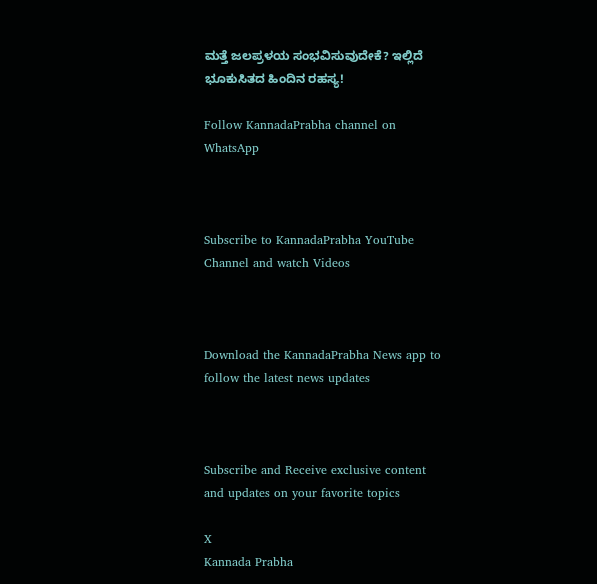ಮತ್ತೆ ಜಲಪ್ರಳಯ ಸಂಭವಿಸುವುದೇಕೆ? ಇಲ್ಲಿದೆ ಭೂಕುಸಿತದ ಹಿಂದಿನ ರಹಸ್ಯ!

Follow KannadaPrabha channel on WhatsApp



Subscribe to KannadaPrabha YouTube Channel and watch Videos



Download the KannadaPrabha News app to follow the latest news updates



Subscribe and Receive exclusive content and updates on your favorite topics

X
Kannada Prabha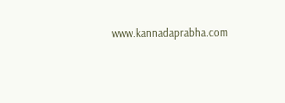www.kannadaprabha.com